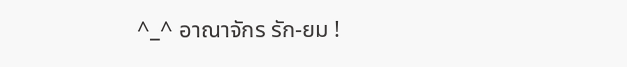^_^ อาณาจักร รัก-ยม !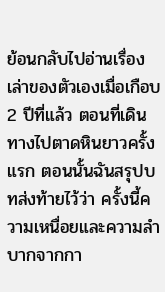ย้อนกลับไปอ่านเรื่องเล่าของตัวเองเมื่อเกือบ 2 ปีที่แล้ว ตอนที่เดินทางไปตาดหินยาวครั้งแรก ตอนนั้นฉันสรุปบทส่งท้ายไว้ว่า ครั้งนี้ความเหนื่อยและความลำบากจากกา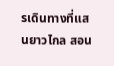รเดินทางที่แสนยาวไกล สอน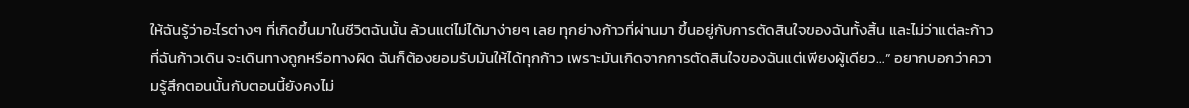ให้ฉันรู้ว่าอะไรต่างๆ ที่เกิดขึ้นมาในชีวิตฉันนั้น ล้วนแต่ไม่ได้มาง่ายๆ เลย ทุกย่างก้าวที่ผ่านมา ขึ้นอยู่กับการตัดสินใจของฉันทั้งสิ้น และไม่ว่าแต่ละก้าวที่ฉันก้าวเดิน จะเดินทางถูกหรือทางผิด ฉันก็ต้องยอมรับมันให้ได้ทุกก้าว เพราะมันเกิดจากการตัดสินใจของฉันแต่เพียงผู้เดียว…” อยากบอกว่าความรู้สึกตอนนั้นกับตอนนี้ยังคงไม่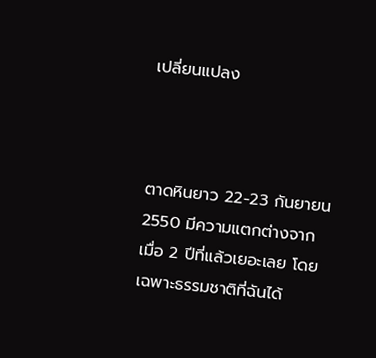เปลี่ยนแปลง



ตาดหินยาว 22-23 กันยายน 2550 มีความแตกต่างจากเมื่อ 2 ปีที่แล้วเยอะเลย โดยเฉพาะธรรมชาติที่ฉันได้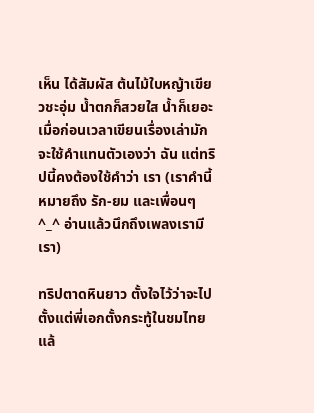เห็น ได้สัมผัส ต้นไม้ใบหญ้าเขียวชะอุ่ม น้ำตกก็สวยใส น้ำก็เยอะ เมื่อก่อนเวลาเขียนเรื่องเล่ามักจะใช้คำแทนตัวเองว่า ฉัน แต่ทริปนี้คงต้องใช้คำว่า เรา (เราคำนี้ หมายถึง รัก-ยม และเพื่อนๆ ^_^ อ่านแล้วนึกถึงเพลงเรามีเรา)

ทริปตาดหินยาว ตั้งใจไว้ว่าจะไปตั้งแต่พี่เอกตั้งกระทู้ในชมไทยแล้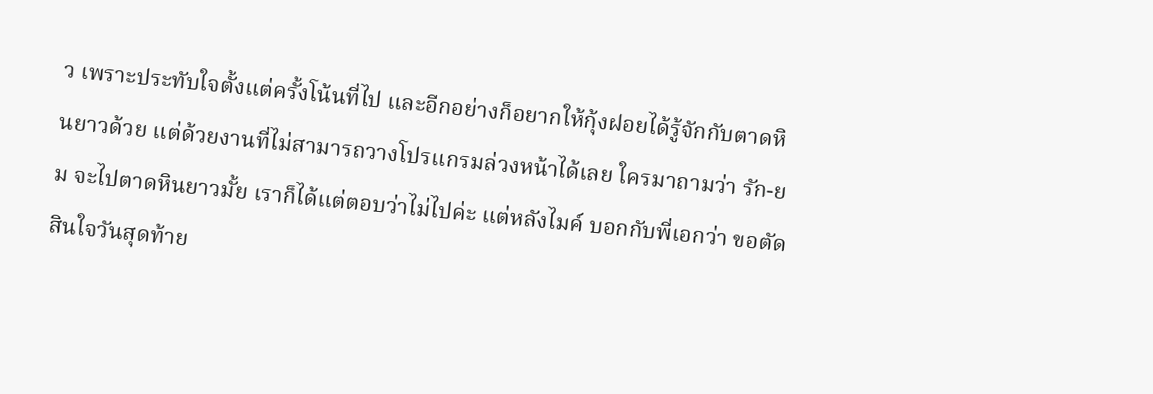ว เพราะประทับใจตั้งแต่ครั้งโน้นที่ไป และอีกอย่างก็อยากให้กุ้งฝอยได้รู้จักกับตาดหินยาวด้วย แต่ด้วยงานที่ไม่สามารถวางโปรแกรมล่วงหน้าได้เลย ใครมาถามว่า รัก-ยม จะไปตาดหินยาวมั้ย เราก็ได้แต่ตอบว่าไม่ไปค่ะ แต่หลังไมค์ บอกกับพี่เอกว่า ขอตัดสินใจวันสุดท้าย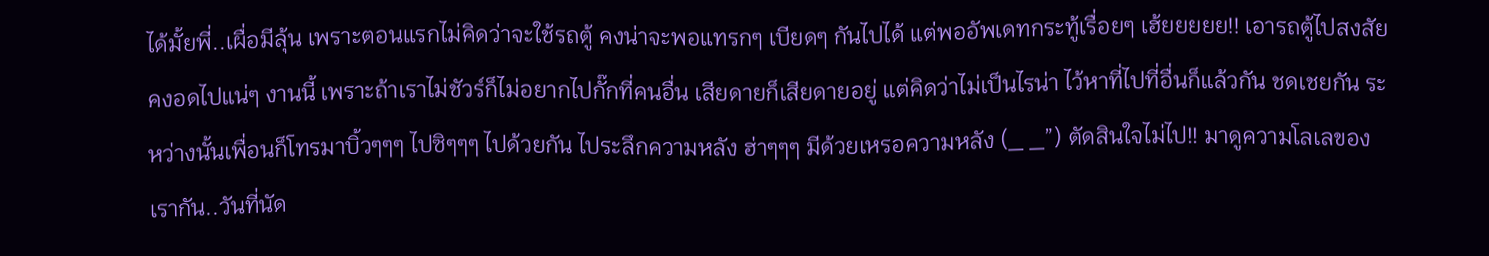ได้มั้ยพี่..เผื่อมีลุ้น เพราะตอนแรกไม่คิดว่าจะใช้รถตู้ คงน่าจะพอแทรกๆ เบียดๆ กันไปได้ แต่พออัพเดทกระทู้เรื่อยๆ เฮ้ยยยยย!! เอารถตู้ไปสงสัยคงอดไปแน่ๆ งานนี้ เพราะถ้าเราไม่ชัวร์ก็ไม่อยากไปกั๊กที่คนอื่น เสียดายก็เสียดายอยู่ แต่คิดว่าไม่เป็นไรน่า ไว้หาที่ไปที่อื่นก็แล้วกัน ชดเชยกัน ระหว่างนั้นเพื่อนก็โทรมาบิ้วๆๆๆ ไปซิๆๆๆ ไปด้วยกัน ไประลึกความหลัง ฮ่าๆๆๆ มีด้วยเหรอความหลัง (_ _”) ตัดสินใจไม่ไป!! มาดูความโลเลของเรากัน..วันที่นัด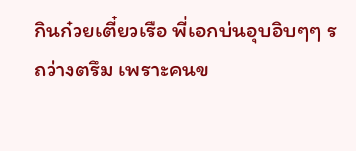กินก๋วยเตี๋ยวเรือ พี่เอกบ่นอุบอิบๆๆ รถว่างตรึม เพราะคนข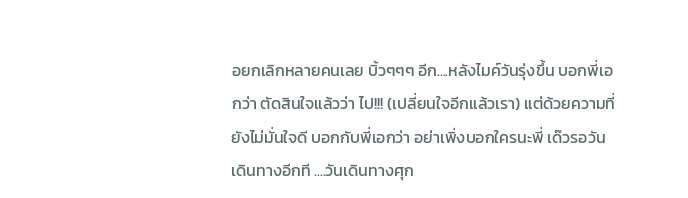อยกเลิกหลายคนเลย บิ้วๆๆๆ อีก....หลังไมค์วันรุ่งขึ้น บอกพี่เอกว่า ตัดสินใจแล้วว่า ไป!!! (เปลี่ยนใจอีกแล้วเรา) แต่ด้วยความที่ยังไม่มั่นใจดี บอกกับพี่เอกว่า อย่าเพิ่งบอกใครนะพี่ เด๊วรอวันเดินทางอีกที ....วันเดินทางศุก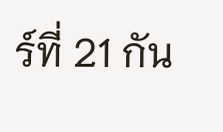ร์ที่ 21 กัน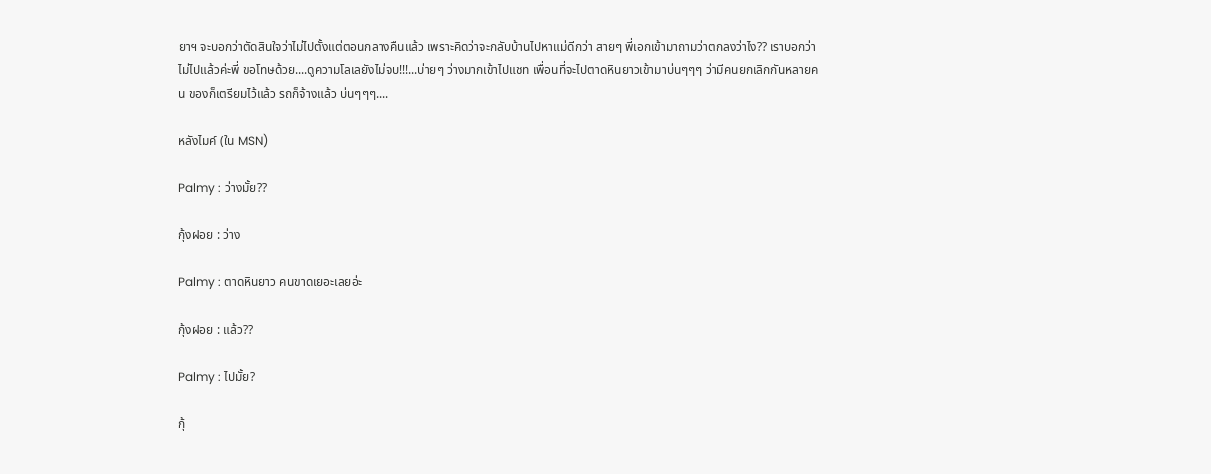ยาฯ จะบอกว่าตัดสินใจว่าไม่ไปตั้งแต่ตอนกลางคืนแล้ว เพราะคิดว่าจะกลับบ้านไปหาแม่ดีกว่า สายๆ พี่เอกเข้ามาถามว่าตกลงว่าไง?? เราบอกว่าไม่ไปแล้วค่ะพี่ ขอโทษด้วย....ดูความโลเลยังไม่จบ!!!...บ่ายๆ ว่างมากเข้าไปแชท เพื่อนที่จะไปตาดหินยาวเข้ามาบ่นๆๆๆ ว่ามีคนยกเลิกกันหลายคน ของก็เตรียมไว้แล้ว รถก็จ้างแล้ว บ่นๆๆๆ....

หลังไมค์ (ใน MSN)

Palmy : ว่างมั้ย??

กุ้งฝอย : ว่าง

Palmy : ตาดหินยาว คนขาดเยอะเลยอ่ะ

กุ้งฝอย : แล้ว??

Palmy : ไปมั้ย?

กุ้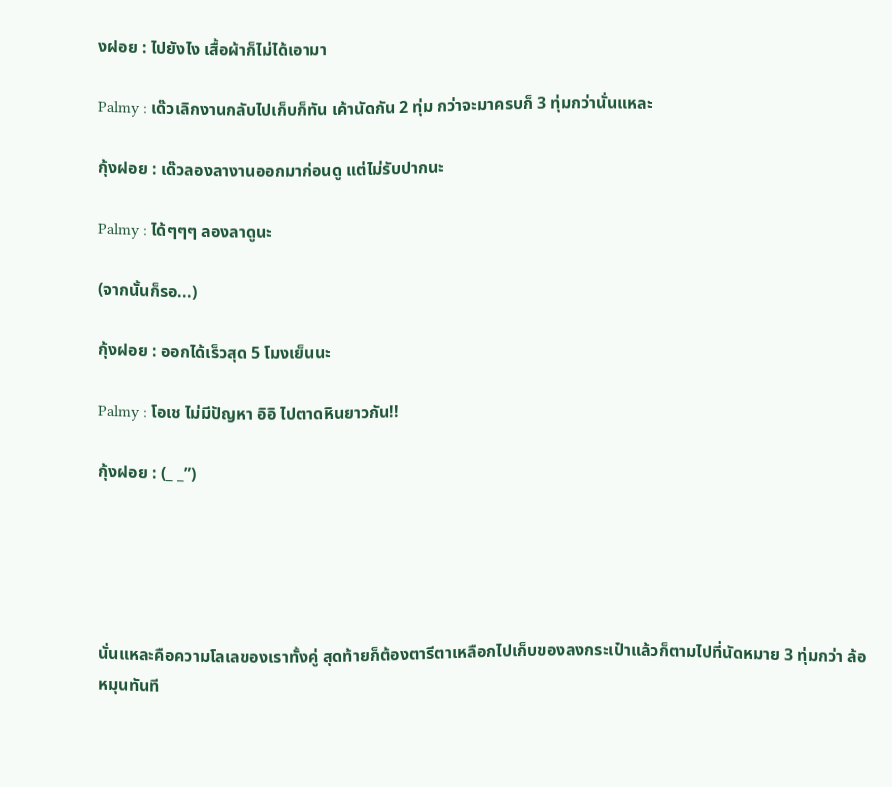งฝอย : ไปยังไง เสื้อผ้าก็ไม่ได้เอามา

Palmy : เด๊วเลิกงานกลับไปเก็บก็ทัน เค้านัดกัน 2 ทุ่ม กว่าจะมาครบก็ 3 ทุ่มกว่านั่นแหละ

กุ้งฝอย : เด๊วลองลางานออกมาก่อนดู แต่ไม่รับปากนะ

Palmy : ได้ๆๆๆ ลองลาดูนะ

(จากนั้นก็รอ...)

กุ้งฝอย : ออกได้เร็วสุด 5 โมงเย็นนะ

Palmy : โอเช ไม่มีปัญหา อิอิ ไปตาดหินยาวกัน!!

กุ้งฝอย : (_ _”)





นั่นแหละคือความโลเลของเราทั้งคู่ สุดท้ายก็ต้องตารีตาเหลือกไปเก็บของลงกระเป๋าแล้วก็ตามไปที่นัดหมาย 3 ทุ่มกว่า ล้อหมุนทันที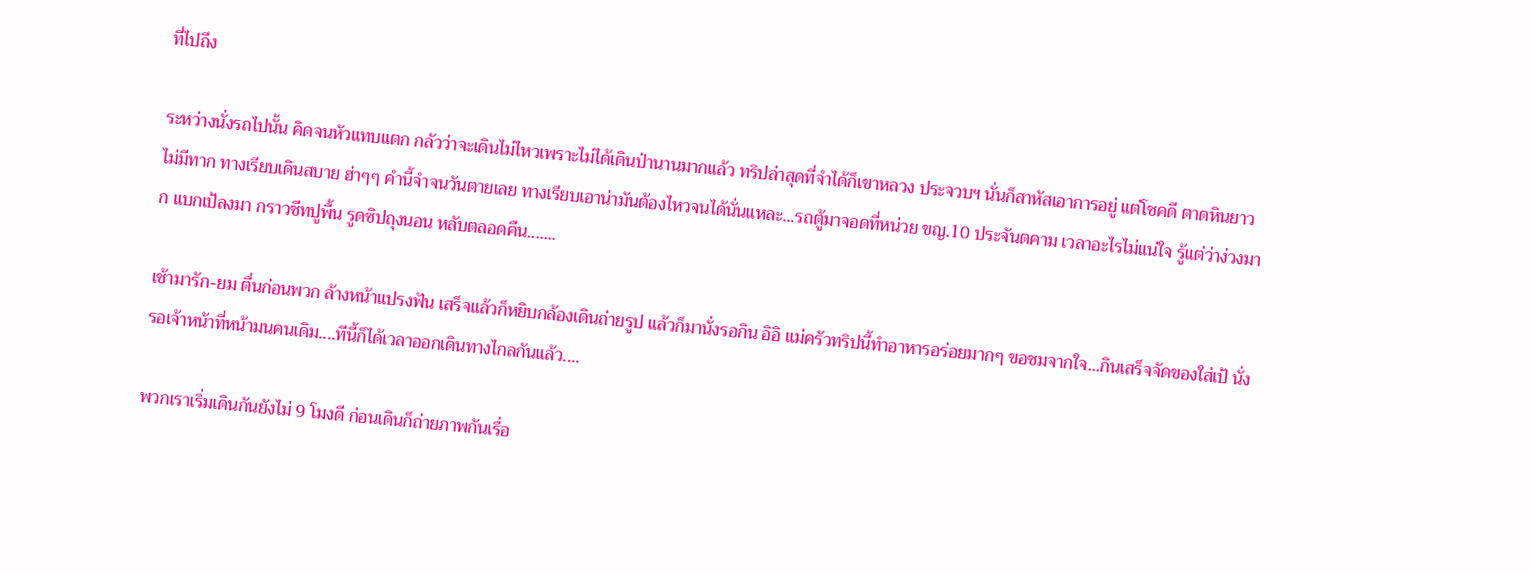ที่ไปถึง

ระหว่างนั่งรถไปนั้น คิดจนหัวแทบแตก กลัวว่าจะเดินไม่ไหวเพราะไม่ได้เดินป่านานมากแล้ว ทริปล่าสุดที่จำได้ก็เขาหลวง ประจวบฯ นั่นก็สาหัสเอาการอยู่ แต่โชคดี ตาดหินยาว ไม่มีทาก ทางเรียบเดินสบาย ฮ่าๆๆ คำนี้จำจนวันตายเลย ทางเรียบเอาน่ามันต้องไหวจนได้นั่นแหละ...รถตู้มาจอดที่หน่วย ขญ.10 ประจันตคาม เวลาอะไรไม่แน่ใจ รู้แต่ว่าง่วงมาก แบกเป้ลงมา กราวชีทปูพื้น รูดซิปถุงนอน หลับตลอดคืน.......

เช้ามารัก-ยม ตื่นก่อนพวก ล้างหน้าแปรงฟัน เสร็จแล้วก็หยิบกล้องเดินถ่ายรูป แล้วก็มานั่งรอกิน อิอิ แม่ครัวทริปนี้ทำอาหารอร่อยมากๆ ขอชมจากใจ...กินเสร็จจัดของใส่เป้ นั่งรอเจ้าหน้าที่หน้ามนคนเดิม....ทีนี้ก็ได้เวลาออกเดินทางไกลกันแล้ว....

พวกเราเริ่มเดินกันยังไม่ 9 โมงดี ก่อนเดินก็ถ่ายภาพกันเรื่อ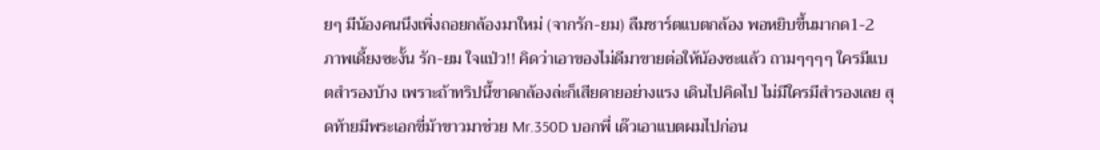ยๆ มีน้องคนนึงเพิ่งถอยกล้องมาใหม่ (จากรัก-ยม) ลืมชาร์ตแบตกล้อง พอหยิบขึ้นมากด1-2 ภาพเดี้ยงซะงั้น รัก-ยม ใจแป่ว!! คิดว่าเอาของไม่ดีมาขายต่อให้น้องซะแล้ว ถามๆๆๆๆ ใครมีแบตสำรองบ้าง เพราะถ้าทริปนี้ขาดกล้องล่ะก็เสียดายอย่างแรง เดินไปคิดไป ไม่มีใครมีสำรองเลย สุดท้ายมีพระเอกขี่ม้าขาวมาช่วย Mr.350D บอกพี่ เด๊วเอาแบตผมไปก่อน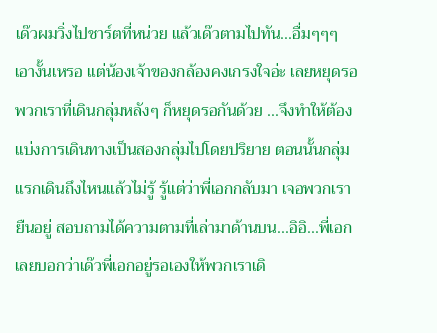เด๊วผมวิ่งไปชาร์ตที่หน่วย แล้วเด๊วตามไปทัน...อื่มๆๆๆ เอางั้นเหรอ แต่น้องเจ้าของกล้องคงเกรงใจอ่ะ เลยหยุดรอ พวกเราที่เดินกลุ่มหลังๆ ก็หยุดรอกันด้วย ...จึงทำให้ต้องแบ่งการเดินทางเป็นสองกลุ่มไปโดยปริยาย ตอนนั้นกลุ่มแรกเดินถึงไหนแล้วไม่รู้ รู้แต่ว่าพี่เอกกลับมา เจอพวกเรายืนอยู่ สอบถามได้ความตามที่เล่ามาด้านบน...อิอิ...พี่เอกเลยบอกว่าเด๊วพี่เอกอยู่รอเองให้พวกเราเดิ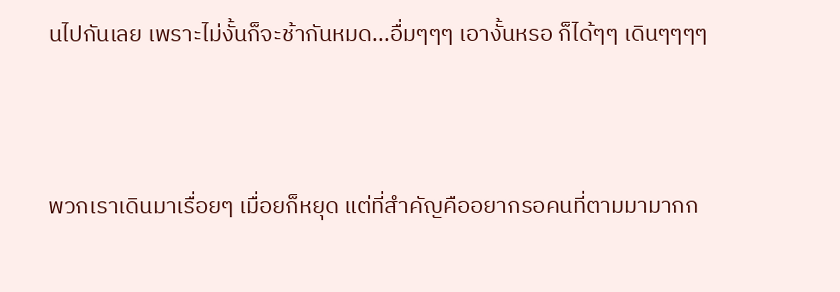นไปกันเลย เพราะไม่งั้นก็จะช้ากันหมด...อื่มๆๆๆ เอางั้นหรอ ก็ได้ๆๆ เดินๆๆๆๆ



พวกเราเดินมาเรื่อยๆ เมื่อยก็หยุด แต่ที่สำคัญคืออยากรอคนที่ตามมามากก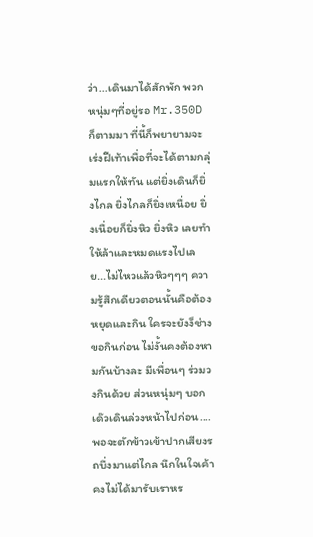ว่า...เดินมาได้สักพัก พวกหนุ่มๆที่อยู่รอ Mr.350D ก็ตามมา ที่นี้ก็พยายามจะเร่งฝีเท้าเพื่อที่จะได้ตามกลุ่มแรกให้ทัน แต่ยิ่งเดินก็ยิ่งไกล ยิ่งไกลก็ยิ่งเหนื่อย ยิ่งเนื่อยก็ยิ่งหิว ยิ่งหิว เลยทำให้ล้าและหมดแรงไปเลย...ไม่ไหวแล้วหิวๆๆๆ ความรู้สึกเดียวตอนนั้นคือต้องหยุดและกิน ใครจะยังง็ช่างขอกินก่อน ไม่งั้นคงต้องหามกันบ้างละ มีเพื่อนๆ ร่วมวงกินด้วย ส่วนหนุ่มๆ บอกเด๊วเดินล่วงหน้าไปก่อน....พอจะตักข้าวเข้าปากเสียงรถบึ่งมาแต่ไกล นึกในใจเค้าคงไม่ได้มารับเราหร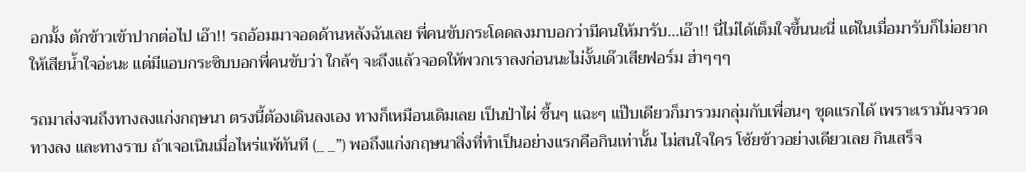อกมั้ง ตักข้าวเข้าปากต่อไป เอ๊า!! รถอ้อมมาจอดด้านหลังฉันเลย พี่คนขับกระโดดลงมาบอกว่ามีคนให้มารับ...เอ๊า!! นี่ไม่ได้เต็มใจขึ้นนะนี่ แต่ในเมื่อมารับก็ไม่อยากให้เสียน้ำใจอ่ะนะ แต่มีแอบกระซิบบอกพี่คนขับว่า ใกล้ๆ จะถึงแล้วจอดให้พวกเราลงก่อนนะไม่งั้นเด๊วเสียฟอร์ม ฮ่าๆๆๆ

รถมาส่งจนถึงทางลงแก่งกฤษนา ตรงนี้ต้องเดินลงเอง ทางก็เหมือนเดิมเลย เป็นป่าไผ่ ชื้นๆ แฉะๆ แป๊บเดียวก็มารวมกลุ่มกับเพื่อนๆ ชุดแรกได้ เพราะเรามันจรวดทางลง และทางราบ ถ้าเจอเนินเมื่อไหร่แพ้ทันที (_ _”) พอถึงแก่งกฤษนาสิ่งที่ทำเป็นอย่างแรกคือกินเท่านั้น ไม่สนใจใคร โซ้ยข้าวอย่างเดียวเลย กินเสร็จ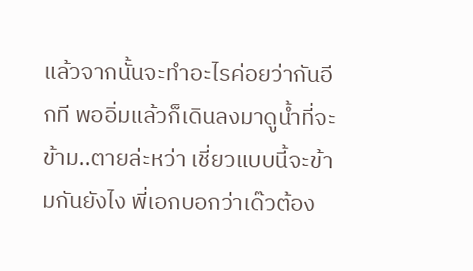แล้วจากนั้นจะทำอะไรค่อยว่ากันอีกที พออิ่มแล้วก็เดินลงมาดูน้ำที่จะข้าม..ตายล่ะหว่า เชี่ยวแบบนี้จะข้ามกันยังไง พี่เอกบอกว่าเด๊วต้อง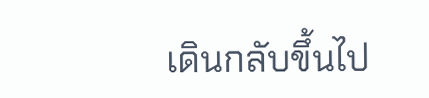เดินกลับขึ้นไป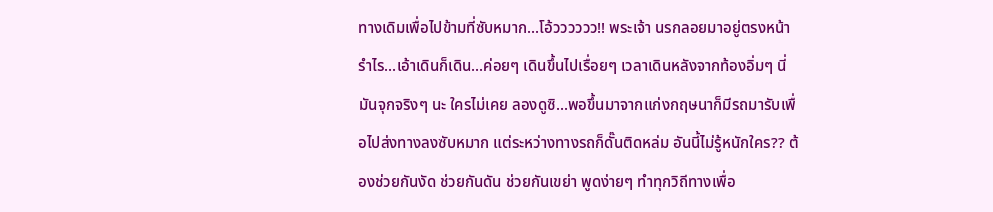ทางเดิมเพื่อไปข้ามที่ซับหมาก...โอ้วววววว!! พระเจ้า นรกลอยมาอยู่ตรงหน้ารำไร...เอ้าเดินก็เดิน...ค่อยๆ เดินขึ้นไปเรื่อยๆ เวลาเดินหลังจากท้องอิ่มๆ นี่มันจุกจริงๆ นะ ใครไม่เคย ลองดูซิ...พอขึ้นมาจากแก่งกฤษนาก็มีรถมารับเพื่อไปส่งทางลงซับหมาก แต่ระหว่างทางรถก็ดั๊นติดหล่ม อันนี้ไม่รู้หนักใคร?? ต้องช่วยกันงัด ช่วยกันดัน ช่วยกันเขย่า พูดง่ายๆ ทำทุกวิถีทางเพื่อ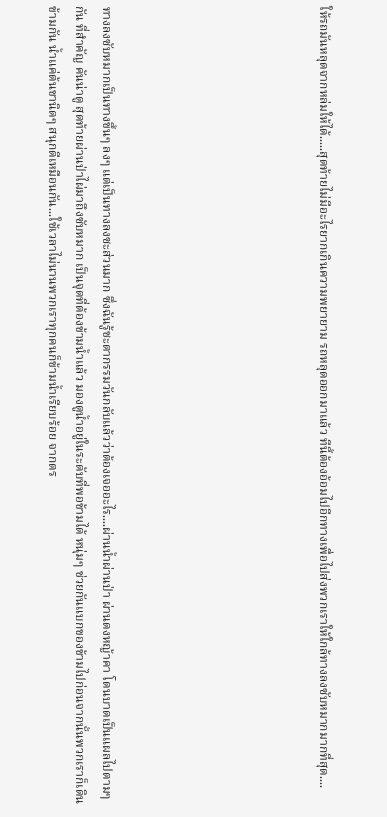ให้รถมันหลุดจากหล่มให้ได้.....สุดท้ายไม่มีอะไรยากเกินความพยายาม รถหลุดออกมาแล้ว ทีนี้ต้องอ้อมไปอีกทางเพื่อไปส่งพวกเราให้ใกล้ทางลงซับหมากมากที่สุด....







ทางลงซับหมากเป็นทางขึ้นๆ ลงๆ แต่เป็นทางลงซะส่วนมาก ซึ่งฉันรู้ชะตากรรมวันกลับแล้วว่าต้องเจออะไร....ผ่านน้ำผ่านป่า ผ่านดงหญ้าคา โดนบาดเป็นแผลไปตามๆ กัน ที่สำคัญ คันน่าดู สุดท้ายผ่านป่าไผ่มาถึงซับหมาก เป็นจุดที่ต้องข้ามน้ำแล้ว มองดูน้ำอยู่ในระดับที่พอข้ามได้ หนุ่มๆ ช่วยกันแบกของข้ามไปก่อนจากนั้นพวกเราก็เดินข้ามกัน น้ำแค่ต้นขานิดๆ สนุกดีเหมือนกัน...ใช้เวลาไม่นานพวกเราทุกคนก็ข้ามน้ำเรียบร้อย จากตร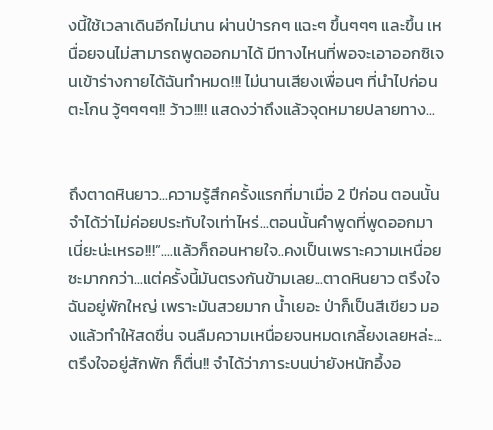งนี้ใช้เวลาเดินอีกไม่นาน ผ่านป่ารกๆ แฉะๆ ขึ้นๆๆๆ และขึ้น เหนื่อยจนไม่สามารถพูดออกมาได้ มีทางไหนที่พอจะเอาออกซิเจนเข้าร่างกายได้ฉันทำหมด!!! ไม่นานเสียงเพื่อนๆ ที่นำไปก่อนตะโกน วู้ๆๆๆๆ!! ว้าว!!!! แสดงว่าถึงแล้วจุดหมายปลายทาง...


ถึงตาดหินยาว...ความรู้สึกครั้งแรกที่มาเมื่อ 2 ปีก่อน ตอนนั้นจำได้ว่าไม่ค่อยประทับใจเท่าไหร่...ตอนนั้นคำพูดที่พูดออกมา เนี่ยะน่ะเหรอ!!!”....แล้วก็ถอนหายใจ..คงเป็นเพราะความเหนื่อยซะมากกว่า...แต่ครั้งนี้มันตรงกันข้ามเลย...ตาดหินยาว ตรึงใจฉันอยู่พักใหญ่ เพราะมันสวยมาก น้ำเยอะ ป่าก็เป็นสีเขียว มองแล้วทำให้สดชื่น จนลืมความเหนื่อยจนหมดเกลี้ยงเลยหล่ะ...ตรึงใจอยู่สักพัก ก็ตื่น!! จำได้ว่าภาระบนบ่ายังหนักอึ้งอ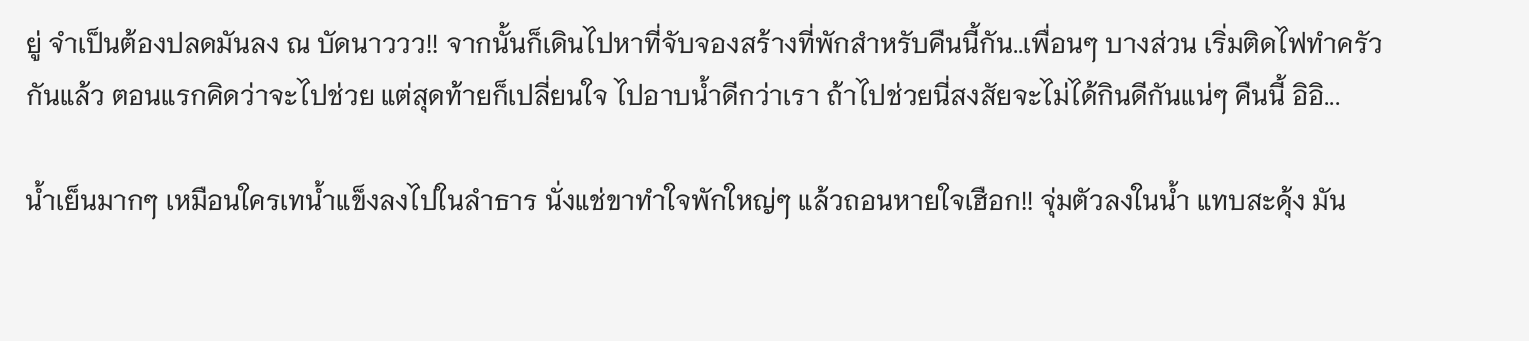ยู่ จำเป็นต้องปลดมันลง ณ บัดนาววว!! จากนั้นก็เดินไปหาที่จับจองสร้างที่พักสำหรับคืนนี้กัน..เพื่อนๆ บางส่วน เริ่มติดไฟทำครัวกันแล้ว ตอนแรกคิดว่าจะไปช่วย แต่สุดท้ายก็เปลี่ยนใจ ไปอาบน้ำดีกว่าเรา ถ้าไปช่วยนี่สงสัยจะไม่ได้กินดีกันแน่ๆ คืนนี้ อิอิ...

น้ำเย็นมากๆ เหมือนใครเทน้ำแข็งลงไปในลำธาร นั่งแช่ขาทำใจพักใหญ่ๆ แล้วถอนหายใจเฮือก!! จุ่มตัวลงในน้ำ แทบสะดุ้ง มัน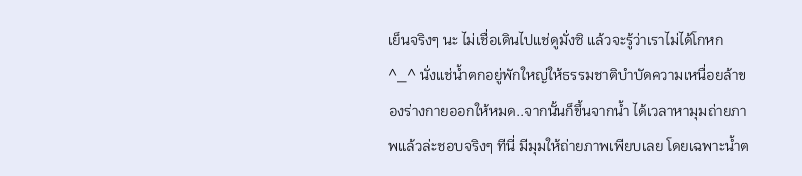เย็นจริงๆ นะ ไม่เชื่อเดินไปแช่ดูมั่งซิ แล้วจะรู้ว่าเราไม่ได้โกหก ^_^ นั่งแช่น้ำตกอยู่พักใหญ่ให้ธรรมชาติบำบัดความเหนื่อยล้าของร่างกายออกให้หมด..จากนั้นก็ขึ้นจากน้ำ ได้เวลาหามุมถ่ายภาพแล้วล่ะชอบจริงๆ ทีนี่ มีมุมให้ถ่ายภาพเพียบเลย โดยเฉพาะน้ำต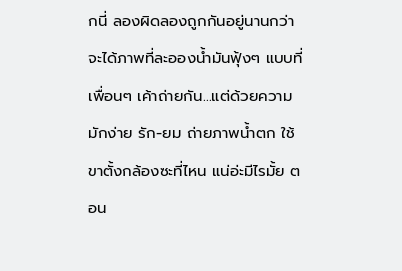กนี่ ลองผิดลองถูกกันอยู่นานกว่าจะได้ภาพที่ละอองน้ำมันฟุ้งๆ แบบที่เพื่อนๆ เค้าถ่ายกัน...แต่ด้วยความมักง่าย รัก-ยม ถ่ายภาพน้ำตก ใช้ขาตั้งกล้องซะที่ไหน แน่อ่ะมีไรมั้ย ตอน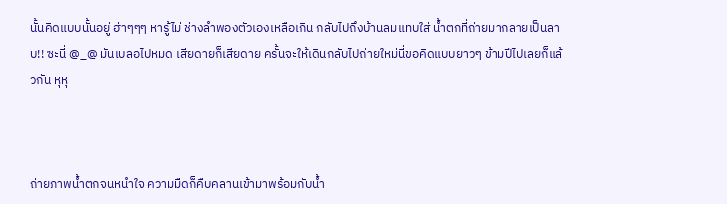นั้นคิดแบบนั้นอยู่ ฮ่าๆๆๆ หารู้ไม่ ช่างลำพองตัวเองเหลือเกิน กลับไปถึงบ้านลมแทบใส่ น้ำตกที่ถ่ายมากลายเป็นลาบ!! ซะนี่ @_@ มันเบลอไปหมด เสียดายก็เสียดาย ครั้นจะให้เดินกลับไปถ่ายใหม่นี่ขอคิดแบบยาวๆ ข้ามปีไปเลยก็แล้วกัน หุหุ



ถ่ายภาพน้ำตกจนหนำใจ ความมืดก็คืบคลานเข้ามาพร้อมกับน้ำ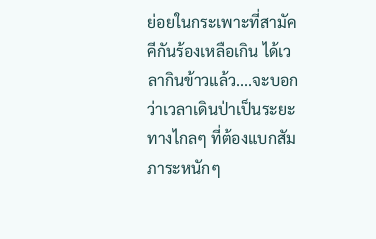ย่อยในกระเพาะที่สามัคคีกันร้องเหลือเกิน ได้เวลากินข้าวแล้ว....จะบอกว่าเวลาเดินป่าเป็นระยะทางไกลๆ ที่ต้องแบกสัมภาระหนักๆ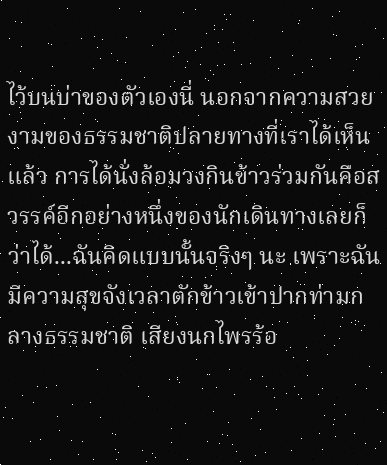ไว้บนบ่าของตัวเองนี่ นอกจากความสวยงามของธรรมชาติปลายทางที่เราได้เห็นแล้ว การได้นั่งล้อมวงกินข้าวร่วมกันคือสวรรค์อีกอย่างหนึ่งของนักเดินทางเลยก็ว่าได้...ฉันคิดแบบนั้นจริงๆ นะ เพราะฉันมีความสุขจังเวลาตักข้าวเข้าปากท่ามกลางธรรมชาติ เสียงนกไพรร้อ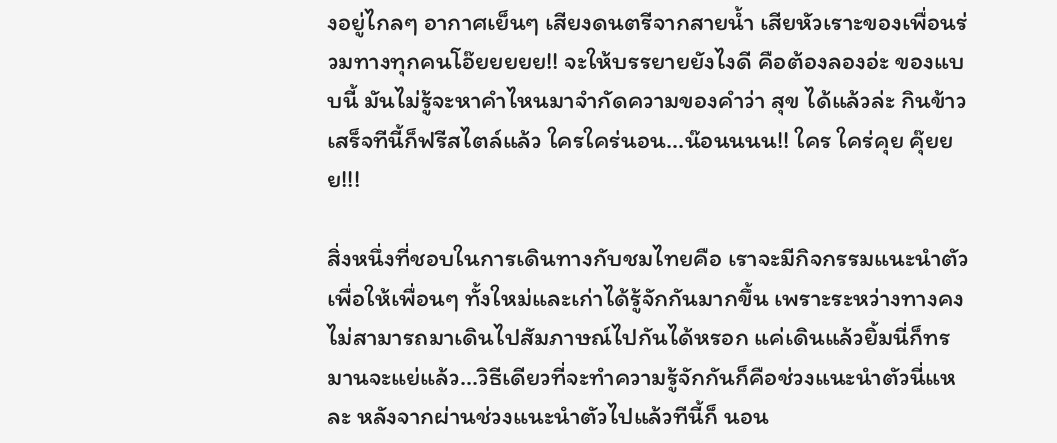งอยู่ไกลๆ อากาศเย็นๆ เสียงดนตรีจากสายน้ำ เสียหัวเราะของเพื่อนร่วมทางทุกคนโอ๊ยยยยย!! จะให้บรรยายยังไงดี คือต้องลองอ่ะ ของแบบนี้ มันไม่รู้จะหาคำไหนมาจำกัดความของคำว่า สุข ได้แล้วล่ะ กินข้าวเสร็จทีนี้ก็ฟรีสไตล์แล้ว ใครใคร่นอน...น๊อนนนน!! ใคร ใคร่คุย คุ๊ยยย!!!

สิ่งหนึ่งที่ชอบในการเดินทางกับชมไทยคือ เราจะมีกิจกรรมแนะนำตัว เพื่อให้เพื่อนๆ ทั้งใหม่และเก่าได้รู้จักกันมากขึ้น เพราะระหว่างทางคงไม่สามารถมาเดินไปสัมภาษณ์ไปกันได้หรอก แค่เดินแล้วยิ้มนี่ก็ทรมานจะแย่แล้ว...วิธีเดียวที่จะทำความรู้จักกันก็คือช่วงแนะนำตัวนี่แหละ หลังจากผ่านช่วงแนะนำตัวไปแล้วทีนี้ก็ นอน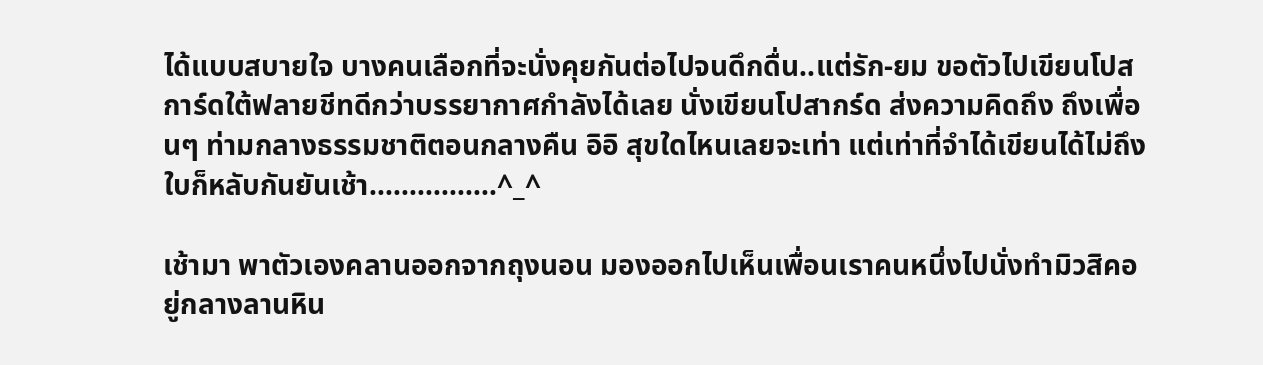ได้แบบสบายใจ บางคนเลือกที่จะนั่งคุยกันต่อไปจนดึกดื่น..แต่รัก-ยม ขอตัวไปเขียนโปสการ์ดใต้ฟลายชีทดีกว่าบรรยากาศกำลังได้เลย นั่งเขียนโปสากร์ด ส่งความคิดถึง ถึงเพื่อนๆ ท่ามกลางธรรมชาติตอนกลางคืน อิอิ สุขใดไหนเลยจะเท่า แต่เท่าที่จำได้เขียนได้ไม่ถึงใบก็หลับกันยันเช้า................^_^

เช้ามา พาตัวเองคลานออกจากถุงนอน มองออกไปเห็นเพื่อนเราคนหนึ่งไปนั่งทำมิวสิคอยู่กลางลานหิน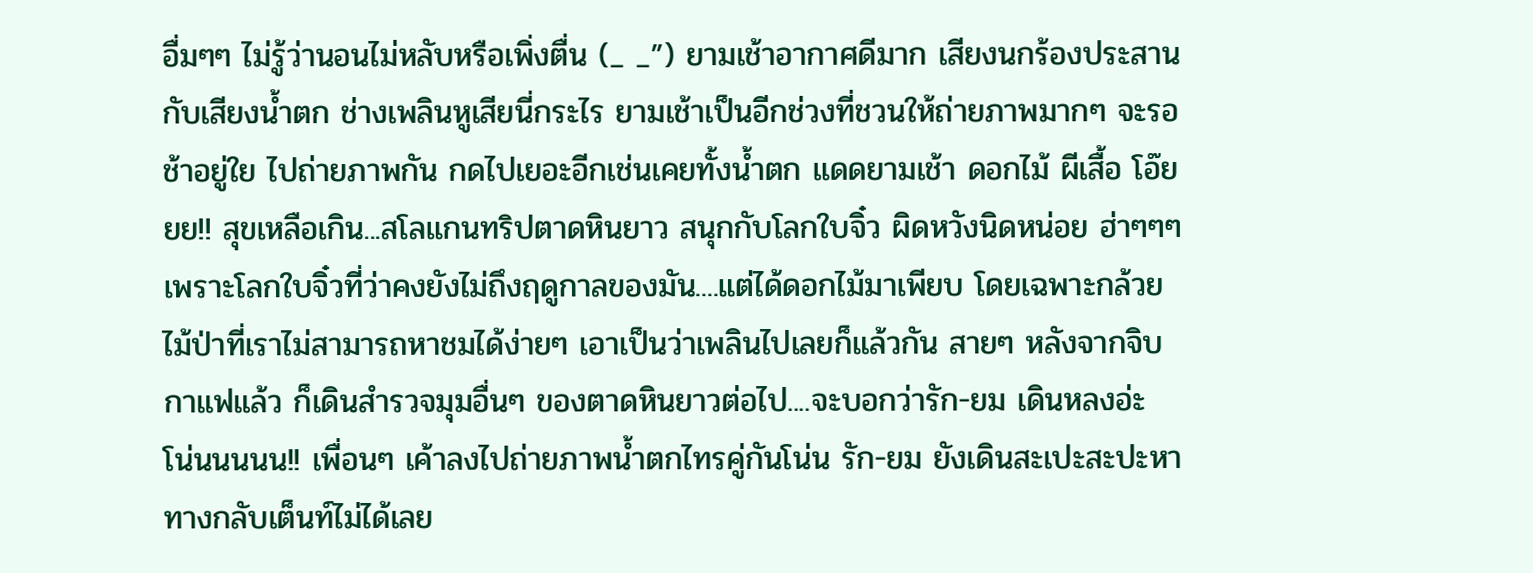อื่มๆๆ ไม่รู้ว่านอนไม่หลับหรือเพิ่งตื่น (_ _”) ยามเช้าอากาศดีมาก เสียงนกร้องประสานกับเสียงน้ำตก ช่างเพลินหูเสียนี่กระไร ยามเช้าเป็นอีกช่วงที่ชวนให้ถ่ายภาพมากๆ จะรอช้าอยู่ใย ไปถ่ายภาพกัน กดไปเยอะอีกเช่นเคยทั้งน้ำตก แดดยามเช้า ดอกไม้ ผีเสื้อ โอ๊ยยย!! สุขเหลือเกิน...สโลแกนทริปตาดหินยาว สนุกกับโลกใบจิ๋ว ผิดหวังนิดหน่อย ฮ่าๆๆๆ เพราะโลกใบจิ๋วที่ว่าคงยังไม่ถึงฤดูกาลของมัน....แต่ได้ดอกไม้มาเพียบ โดยเฉพาะกล้วยไม้ป่าที่เราไม่สามารถหาชมได้ง่ายๆ เอาเป็นว่าเพลินไปเลยก็แล้วกัน สายๆ หลังจากจิบกาแฟแล้ว ก็เดินสำรวจมุมอื่นๆ ของตาดหินยาวต่อไป....จะบอกว่ารัก-ยม เดินหลงอ่ะ โน่นนนนน!! เพื่อนๆ เค้าลงไปถ่ายภาพน้ำตกไทรคู่กันโน่น รัก-ยม ยังเดินสะเปะสะปะหาทางกลับเต็นท์ไม่ได้เลย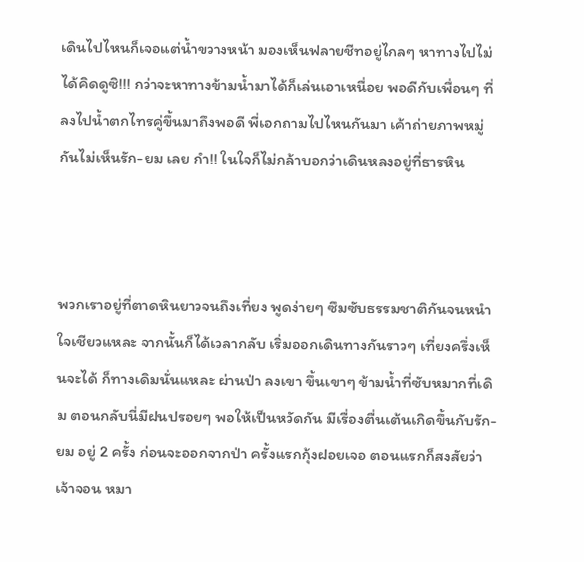เดินไปไหนก็เจอแต่น้ำขวางหน้า มองเห็นฟลายชีทอยู่ไกลๆ หาทางไปไม่ได้คิดดูซิ!!! กว่าจะหาทางข้ามน้ำมาได้ก็เล่นเอาเหนื่อย พอดีกับเพื่อนๆ ที่ลงไปน้ำตกไทรคู่ขึ้นมาถึงพอดี พี่เอกถามไปไหนกันมา เค้าถ่ายภาพหมู่กันไม่เห็นรัก-ยม เลย กำ!! ในใจก็ไม่กล้าบอกว่าเดินหลงอยู่ที่ธารหิน



พวกเราอยู่ที่ตาดหินยาวจนถึงเที่ยง พูดง่ายๆ ซึมซับธรรมชาติกันจนหนำใจเชียวแหละ จากนั้นก็ได้เวลากลับ เริ่มออกเดินทางกันราวๆ เที่ยงครึ่งเห็นจะได้ ก็ทางเดิมนั่นแหละ ผ่านป่า ลงเขา ขึ้นเขาๆ ข้ามน้ำที่ซับหมากที่เดิม ตอนกลับนี่มีฝนปรอยๆ พอให้เป็นหวัดกัน มีเรื่องตื่นเต้นเกิดขึ้นกับรัก-ยม อยู่ 2 ครั้ง ก่อนจะออกจากป่า ครั้งแรกกุ้งฝอยเจอ ตอนแรกก็สงสัยว่าเจ้าจอน หมา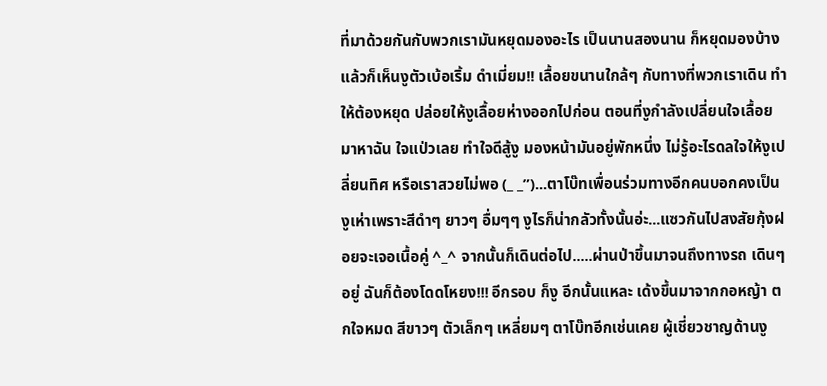ที่มาด้วยกันกับพวกเรามันหยุดมองอะไร เป็นนานสองนาน ก็หยุดมองบ้าง แล้วก็เห็นงูตัวเบ้อเริ้ม ดำเมี่ยม!! เลื้อยขนานใกล้ๆ กับทางที่พวกเราเดิน ทำให้ต้องหยุด ปล่อยให้งูเลื้อยห่างออกไปก่อน ตอนที่งูกำลังเปลี่ยนใจเลื้อยมาหาฉัน ใจแป่วเลย ทำใจดีสู้งู มองหน้ามันอยู่พักหนึ่ง ไม่รู้อะไรดลใจให้งูเปลี่ยนทิศ หรือเราสวยไม่พอ (_ _”)...ตาโบ๊ทเพื่อนร่วมทางอีกคนบอกคงเป็นงูเห่าเพราะสีดำๆ ยาวๆ อื่มๆๆ งูไรก็น่ากลัวทั้งนั้นอ่ะ...แซวกันไปสงสัยกุ้งฝอยจะเจอเนื้อคู่ ^_^ จากนั้นก็เดินต่อไป.....ผ่านป่าขึ้นมาจนถึงทางรถ เดินๆ อยู่ ฉันก็ต้องโดดโหยง!!! อีกรอบ ก็งู อีกนั้นแหละ เด้งขึ้นมาจากกอหญ้า ตกใจหมด สีขาวๆ ตัวเล็กๆ เหลี่ยมๆ ตาโบ๊ทอีกเช่นเคย ผู้เชี่ยวชาญด้านงู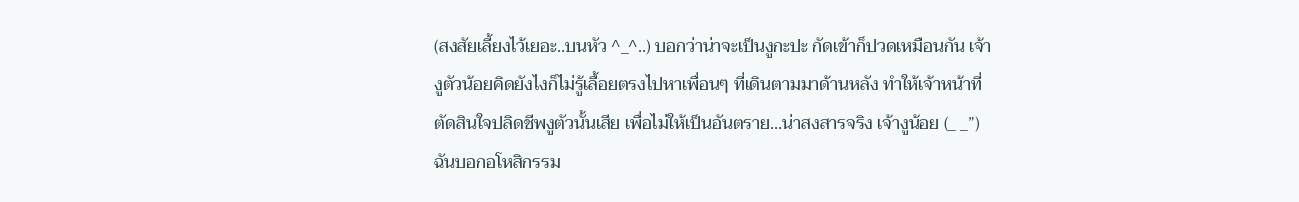(สงสัยเลี้ยงไว้เยอะ..บนหัว ^_^..) บอกว่าน่าจะเป็นงูกะปะ กัดเข้าก็ปวดเหมือนกัน เจ้างูตัวน้อยคิดยังไงก็ไม่รู้เลื้อยตรงไปหาเพื่อนๆ ที่เดินตามมาด้านหลัง ทำให้เจ้าหน้าที่ตัดสินใจปลิดชีพงูตัวนั้นเสีย เพื่อไม่ให้เป็นอันตราย...น่าสงสารจริง เจ้างูน้อย (_ _”) ฉันบอกอโหสิกรรม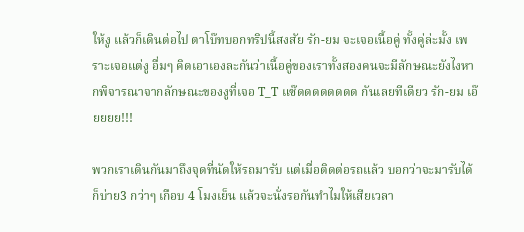ให้งู แล้วก็เดินต่อไป ตาโบ๊ทบอกทริปนี้สงสัย รัก-ยม จะเจอเนื้อคู่ ทั้งคู่ล่ะมั้ง เพราะเจอแต่งู อื่มๆ คิดเอาเองละกันว่าเนื้อคู่ของเราทั้งสองคนจะมีลักษณะยังไงหากพิจารณาจากลักษณะของงูที่เจอ T_T แซ๊ดดดดดดดด กันเลยทีเดียว รัก-ยม เอ๊ยยยย!!!

พวกเราเดินกันมาถึงจุดที่นัดให้รถมารับ แต่เมื่อติดต่อรถแล้ว บอกว่าจะมารับได้ก็บ่าย3 กว่าๆ เกือบ 4 โมงเย็น แล้วจะนั่งรอกันทำไมให้เสียเวลา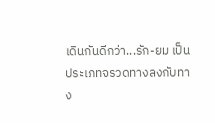เดินกันดีกว่า...รัก-ยม เป็นประเภทจรวดทางลงกับทาง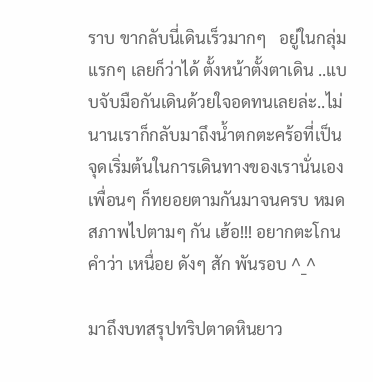ราบ ขากลับนี่เดินเร็วมากๆ   อยู่ในกลุ่มแรกๆ เลยก็ว่าได้ ตั้งหน้าตั้งตาเดิน ..แบบจับมือกันเดินด้วยใจอดทนเลยล่ะ..ไม่นานเราก็กลับมาถึงน้ำตกตะคร้อที่เป็นจุดเริ่มต้นในการเดินทางของเรานั่นเอง เพื่อนๆ ก็ทยอยตามกันมาจนครบ หมดสภาพไปตามๆ กัน เฮ้อ!!! อยากตะโกนคำว่า เหนื่อย ดังๆ สัก พันรอบ ^_^

มาถึงบทสรุปทริปตาดหินยาว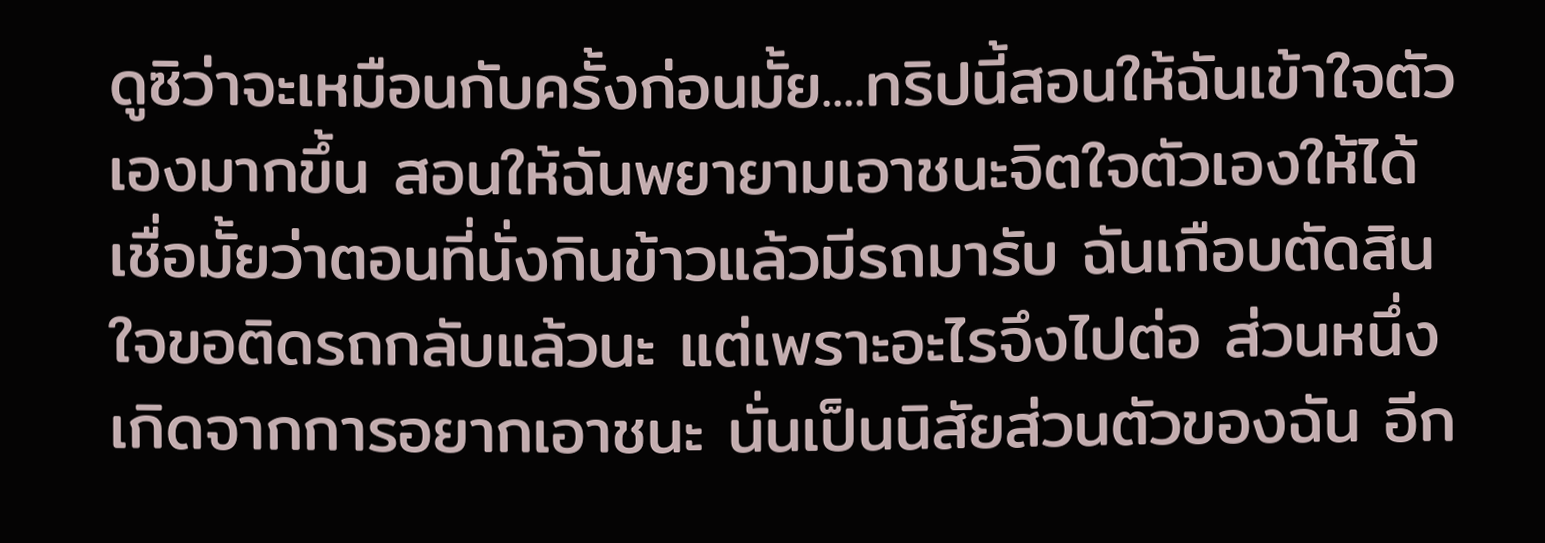ดูซิว่าจะเหมือนกับครั้งก่อนมั้ย....ทริปนี้สอนให้ฉันเข้าใจตัวเองมากขึ้น สอนให้ฉันพยายามเอาชนะจิตใจตัวเองให้ได้ เชื่อมั้ยว่าตอนที่นั่งกินข้าวแล้วมีรถมารับ ฉันเกือบตัดสินใจขอติดรถกลับแล้วนะ แต่เพราะอะไรจึงไปต่อ ส่วนหนึ่งเกิดจากการอยากเอาชนะ นั่นเป็นนิสัยส่วนตัวของฉัน อีก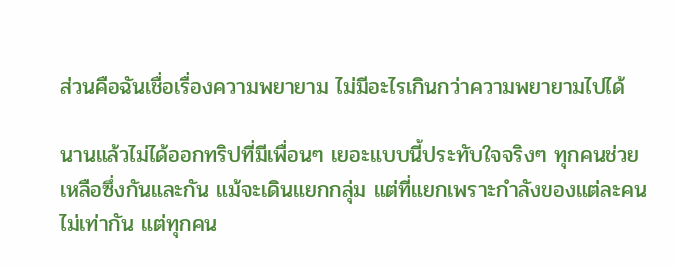ส่วนคือฉันเชื่อเรื่องความพยายาม ไม่มีอะไรเกินกว่าความพยายามไปได้

นานแล้วไม่ได้ออกทริปที่มีเพื่อนๆ เยอะแบบนี้ประทับใจจริงๆ ทุกคนช่วยเหลือซึ่งกันและกัน แม้จะเดินแยกกลุ่ม แต่ที่แยกเพราะกำลังของแต่ละคนไม่เท่ากัน แต่ทุกคน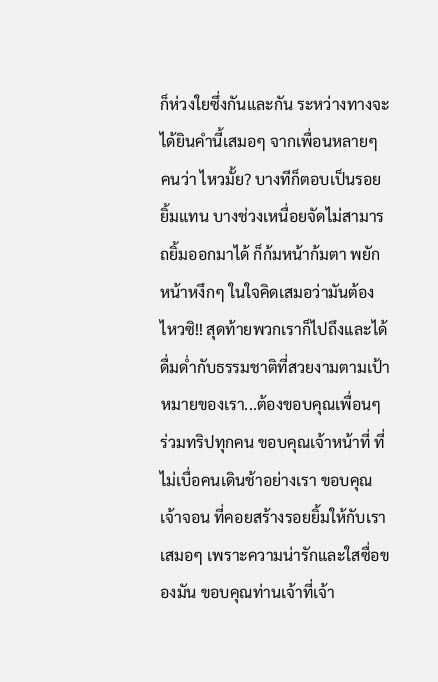ก็ห่วงใยซึ่งกันและกัน ระหว่างทางจะได้ยินคำนี้เสมอๆ จากเพื่อนหลายๆ คนว่า ไหวมั้ย? บางทีก็ตอบเป็นรอยยิ้มแทน บางช่วงเหนื่อยจัดไม่สามารถยิ้มออกมาได้ ก็ก้มหน้าก้มตา พยักหน้าหงึกๆ ในใจคิดเสมอว่ามันต้องไหวซิ!! สุดท้ายพวกเราก็ไปถึงและได้ดื่มด่ำกับธรรมชาติที่สวยงามตามเป้าหมายของเรา...ต้องขอบคุณเพื่อนๆ ร่วมทริปทุกคน ขอบคุณเจ้าหน้าที่ ที่ไม่เบื่อคนเดินช้าอย่างเรา ขอบคุณเจ้าจอน ที่คอยสร้างรอยยิ้มให้กับเราเสมอๆ เพราะความน่ารักและใสซื่อของมัน ขอบคุณท่านเจ้าที่เจ้า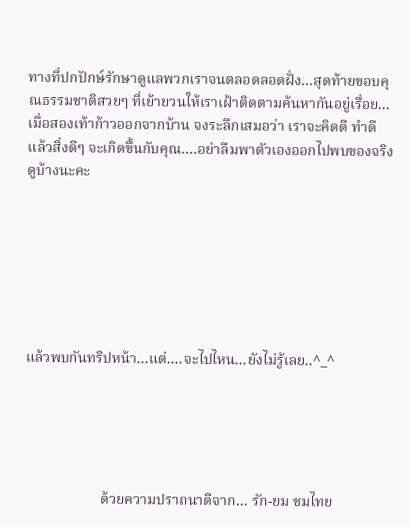ทางที่ปกปักษ์รักษาดูแลพวกเราจนตลอดลอดฝั่ง...สุดท้ายขอบคุณธรรมชาติสวยๆ ที่เย้ายวนให้เราเฝ้าติดตามค้นหากันอยู่เรื่อย...เมื่อสองเท้าก้าวออกจากบ้าน จงระลึกเสมอว่า เราจะคิดดี ทำดี แล้วสิ่งดีๆ จะเกิดขึ้นกับคุณ....อย่าลืมพาตัวเองออกไปพบของจริงดูบ้างนะคะ







แล้วพบกันทริปหน้า...แต่....จะไปไหน...ยังไม่รู้เลย..^_^





                     ด้วยความปราถนาดีจาก... รัก-ยม ชมไทย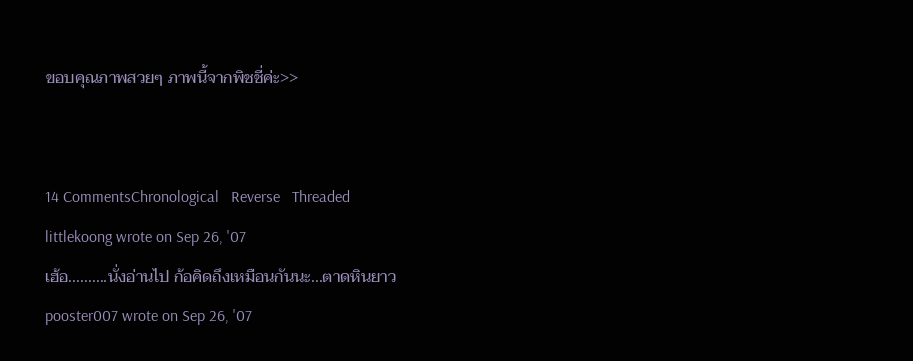ขอบคุณภาพสวยๆ ภาพนี้จากพิชชี่ค่ะ>>


14 CommentsChronological   Reverse   Threaded
littlekoong wrote on Sep 26, '07
เฮ้อ..........นั่งอ่านไป ก้อคิดถึงเหมือนกันนะ...ตาดหินยาว
pooster007 wrote on Sep 26, '07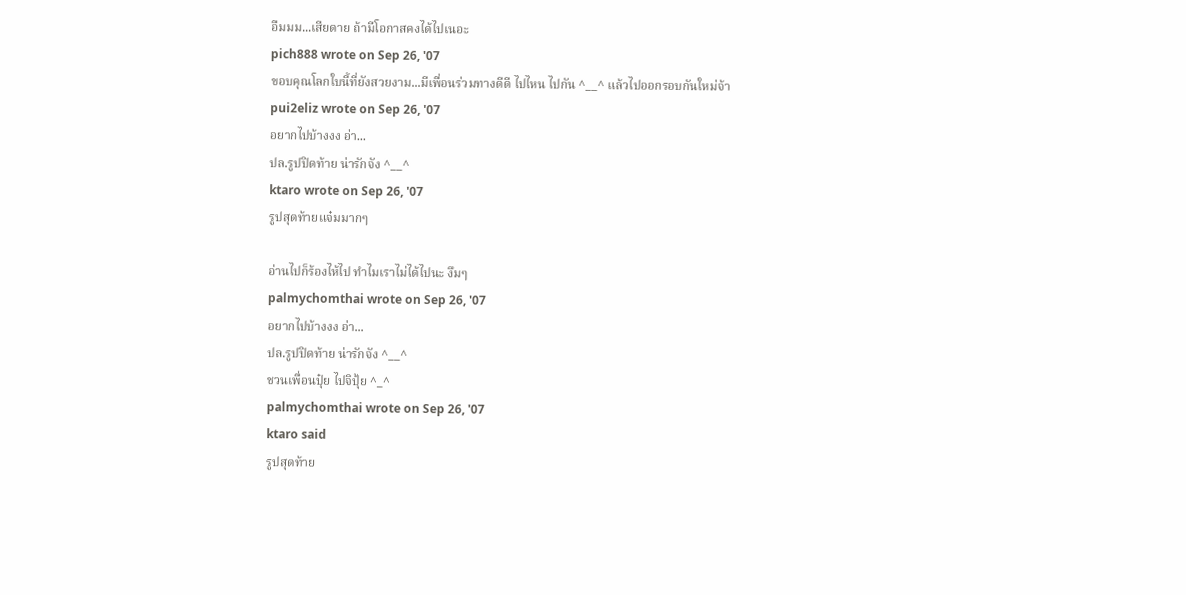อืมมม...เสียดาย ถ้ามีโอกาสคงได้ไปเนอะ
pich888 wrote on Sep 26, '07
ขอบคุณโลกใบนี้ที่ยังสวยงาม...มีเพื่อนร่วมทางดีดี ไปไหน ไปกัน ^__^ แล้วไปออกรอบกันใหม่จ้า
pui2eliz wrote on Sep 26, '07
อยากไปบ้างงง อ่า...
ปล.รูปปิดท้าย น่ารักจัง ^__^
ktaro wrote on Sep 26, '07
รูปสุดท้ายแจ๋มมากๆ

อ่านไปก็ร้องไห้ไป ทำไมเราไม่ได้ไปนะ งึมๆ
palmychomthai wrote on Sep 26, '07
อยากไปบ้างงง อ่า...
ปล.รูปปิดท้าย น่ารักจัง ^__^
ชวนเพื่อนปุ๋ย ไปจิปุ้ย ^_^
palmychomthai wrote on Sep 26, '07
ktaro said
รูปสุดท้าย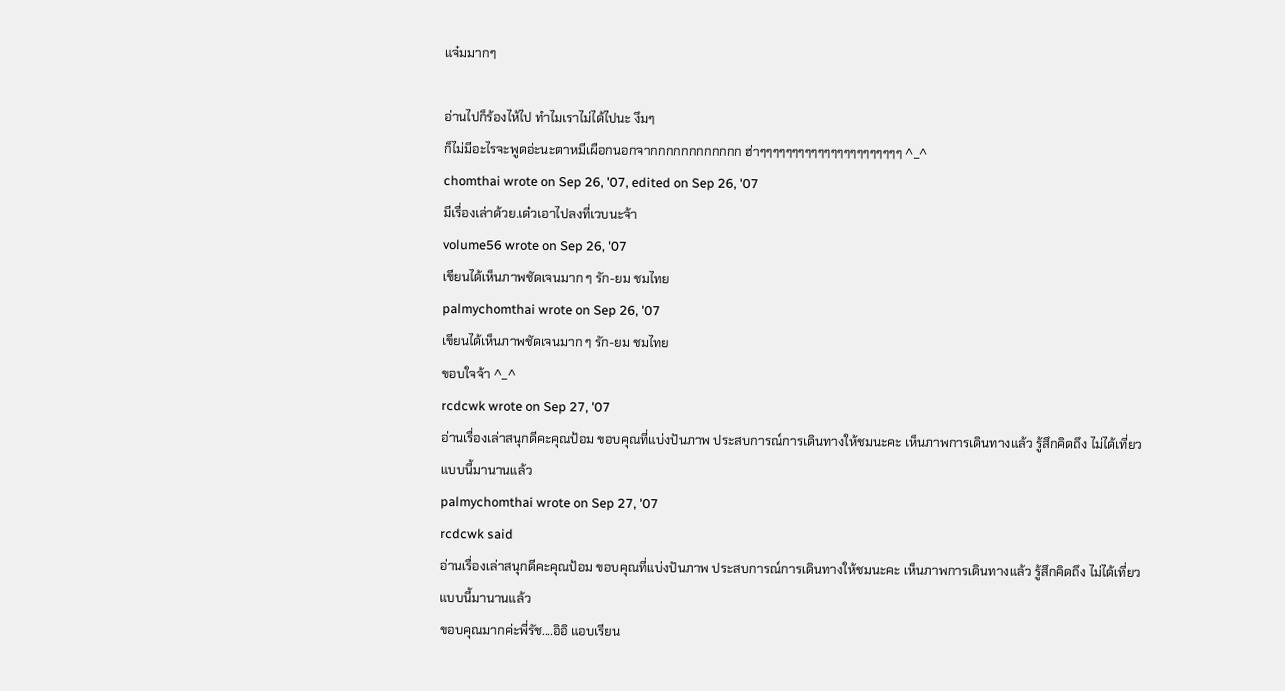แจ๋มมากๆ

อ่านไปก็ร้องไห้ไป ทำไมเราไม่ได้ไปนะ งึมๆ
ก็ไม่มีอะไรจะพูดอ่ะนะตาหมีเผือกนอกจากกกกกกกกกกกก ฮ่าๆๆๆๆๆๆๆๆๆๆๆๆๆๆๆๆๆๆๆๆๆๆ ^_^
chomthai wrote on Sep 26, '07, edited on Sep 26, '07
มีเรื่องเล่าด้วย.เด๋วเอาไปลงที่เวบนะจ้า
volume56 wrote on Sep 26, '07
เขียนได้เห็นภาพชัดเจนมาก ๆ รัก-ยม ชมไทย
palmychomthai wrote on Sep 26, '07
เขียนได้เห็นภาพชัดเจนมาก ๆ รัก-ยม ชมไทย
ขอบใจจ้า ^_^
rcdcwk wrote on Sep 27, '07
อ่านเรื่องเล่าสนุกดีคะคุณป้อม ขอบคุณที่แบ่งปันภาพ ประสบการณ์การเดินทางให้ชมนะคะ เห็นภาพการเดินทางแล้ว รู้สึกคิดถึง ไม่ได้เที่ยวแบบนี้มานานแล้ว
palmychomthai wrote on Sep 27, '07
rcdcwk said
อ่านเรื่องเล่าสนุกดีคะคุณป้อม ขอบคุณที่แบ่งปันภาพ ประสบการณ์การเดินทางให้ชมนะคะ เห็นภาพการเดินทางแล้ว รู้สึกคิดถึง ไม่ได้เที่ยวแบบนี้มานานแล้ว
ขอบคุณมากค่ะพี่รัช....อิอิ แอบเรียน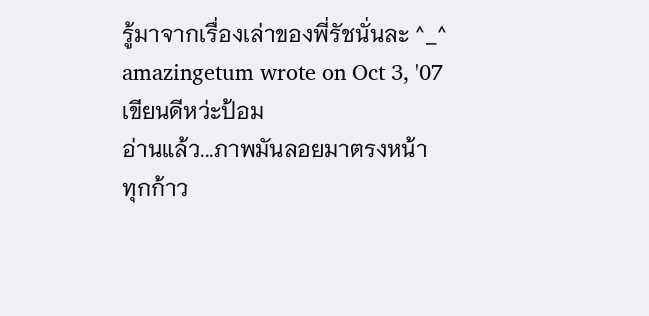รู้มาจากเรื่องเล่าของพี่รัชนั่นละ ^_^
amazingetum wrote on Oct 3, '07
เขียนดีหว่ะป้อม
อ่านแล้ว...ภาพมันลอยมาตรงหน้า
ทุกก้าว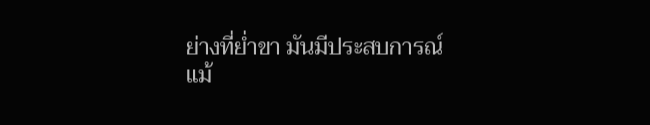ย่างที่ย่ำขา มันมีประสบการณ์
แม้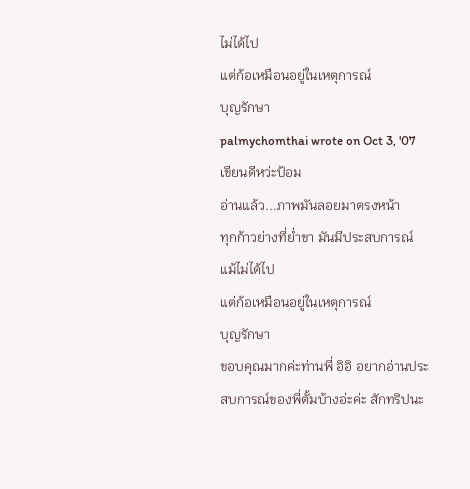ไม่ได้ไป
แต่ก้อเหมือนอยู่ในเหตุการณ์
บุญรักษา
palmychomthai wrote on Oct 3, '07
เขียนดีหว่ะป้อม
อ่านแล้ว...ภาพมันลอยมาตรงหน้า
ทุกก้าวย่างที่ย่ำขา มันมีประสบการณ์
แม้ไม่ได้ไป
แต่ก้อเหมือนอยู่ในเหตุการณ์
บุญรักษา
ขอบคุณมากค่ะท่านพี่ อิอิ อยากอ่านประสบการณ์ของพี่ตั้มบ้างอ่ะค่ะ สักทริปนะ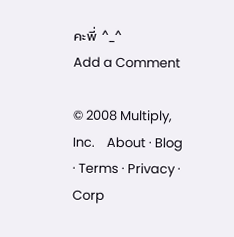คะพี่ ^_^
Add a Comment

© 2008 Multiply, Inc.    About · Blog · Terms · Privacy · Corp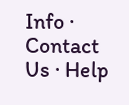Info · Contact Us · Help